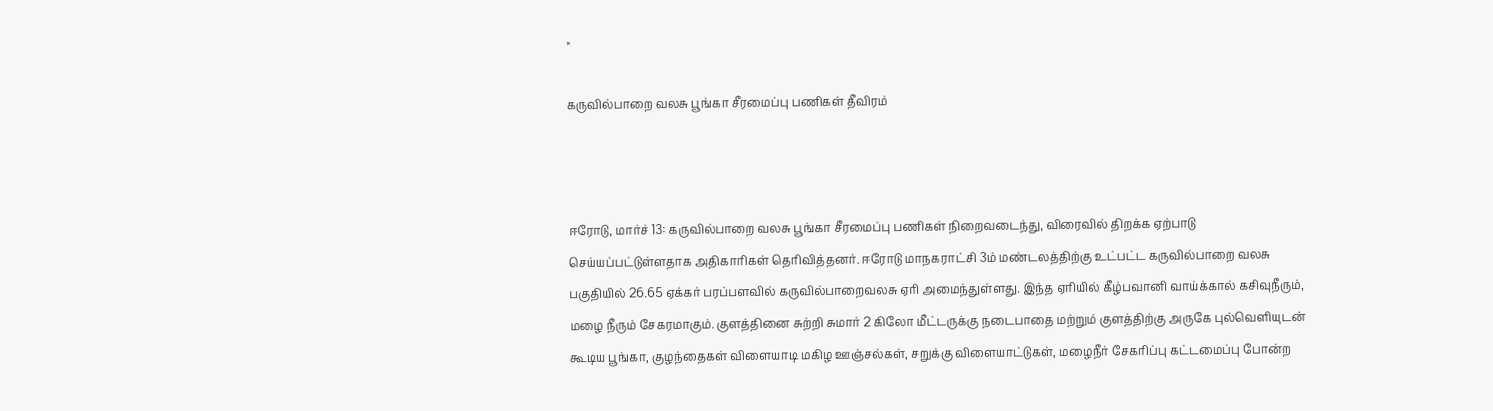×

கருவில்பாறை வலசு பூங்கா சீரமைப்பு பணிகள் தீவிரம்



ஈரோடு, மார்ச் 13: கருவில்பாறை வலசு பூங்கா சீரமைப்பு பணிகள் நிறைவடைந்து, விரைவில் திறக்க ஏற்பாடு செய்யப்பட்டுள்ளதாக அதிகாரிகள் தெரிவித்தனர். ஈரோடு மாநகராட்சி 3ம் மண்டலத்திற்கு உட்பட்ட கருவில்பாறை வலசு பகுதியில் 26.65 ஏக்கர் பரப்பளவில் கருவில்பாறைவலசு ஏரி அமைந்துள்ளது. இந்த ஏரியில் கீழ்பவானி வாய்க்கால் கசிவுநீரும், மழை நீரும் சேகரமாகும். குளத்தினை சுற்றி சுமார் 2 கிலோ மீட்டருக்கு நடைபாதை மற்றும் குளத்திற்கு அருகே புல்வெளியுடன் கூடிய பூங்கா, குழந்தைகள் விளையாடி மகிழ ஊஞ்சல்கள், சறுக்கு விளையாட்டுகள், மழைநீர் சேகரிப்பு கட்டமைப்பு போன்ற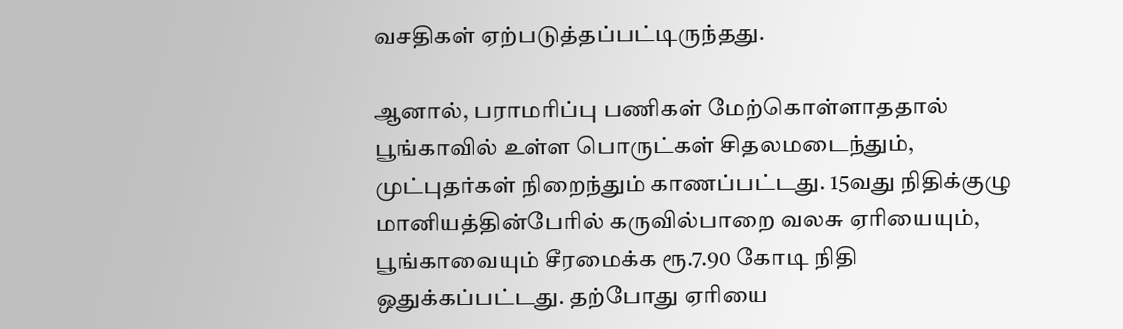வசதிகள் ஏற்படுத்தப்பட்டிருந்தது.

ஆனால், பராமரிப்பு பணிகள் மேற்கொள்ளாததால் பூங்காவில் உள்ள பொருட்கள் சிதலமடைந்தும், முட்புதர்கள் நிறைந்தும் காணப்பட்டது. 15வது நிதிக்குழு மானியத்தின்பேரில் கருவில்பாறை வலசு ஏரியையும், பூங்காவையும் சீரமைக்க ரூ.7.90 கோடி நிதி ஒதுக்கப்பட்டது. தற்போது ஏரியை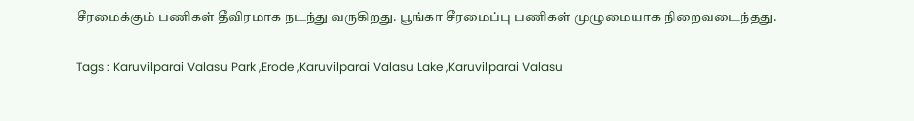சீரமைக்கும் பணிகள் தீவிரமாக நடந்து வருகிறது. பூங்கா சீரமைப்பு பணிகள் முழுமையாக நிறைவடைந்தது.

Tags : Karuvilparai Valasu Park ,Erode ,Karuvilparai Valasu Lake ,Karuvilparai Valasu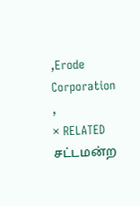,Erode Corporation ,
× RELATED சட்டமன்ற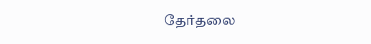தேர்தலை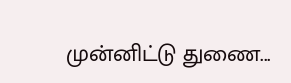முன்னிட்டு துணை...